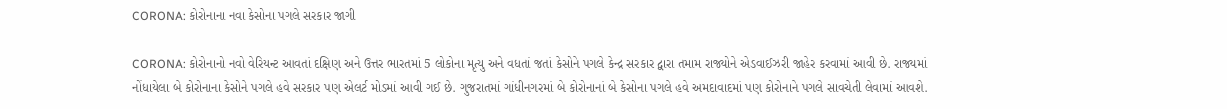CORONA: કોરોનાના નવા કેસોના પગલે સરકાર જાગી

CORONA: કોરોનાનો નવો વેરિયન્ટ આવતાં દક્ષિણ અને ઉત્તર ભારતમાં 5 લોકોના મૃત્યુ અને વધતાં જતાં કેસોને પગલે કેન્દ્ર સરકાર દ્વારા તમામ રાજ્યોને એડવાઈઝરી જાહેર કરવામાં આવી છે. રાજ્યમાં નોંધાયેલા બે કોરોનાના કેસોને પગલે હવે સરકાર પણ એલર્ટ મોડમાં આવી ગઈ છે. ગુજરાતમાં ગાંધીનગરમાં બે કોરોનાનાં બે કેસોના પગલે હવે અમદાવાદમાં પણ કોરોનાને પગલે સાવચેતી લેવામાં આવશે.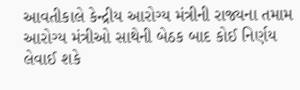આવતીકાલે કેન્દ્રીય આરોગ્ય મંત્રીની રાજ્યના તમામ આરોગ્ય મંત્રીઓ સાથેની બેઠક બાદ કોઈ નિર્ણય લેવાઈ શકે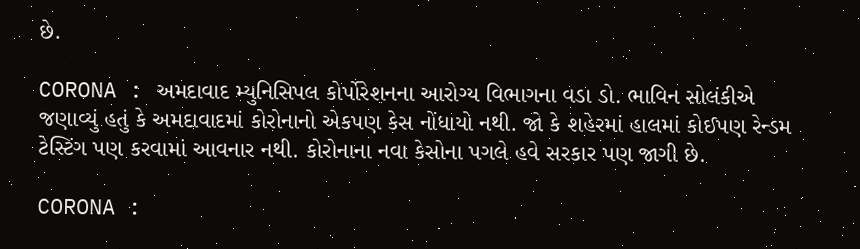છે.

CORONA : અમદાવાદ મ્યુનિસિપલ કોર્પોરેશનના આરોગ્ય વિભાગના વડા ડો. ભાવિન સોલંકીએ જણાવ્યું હતું કે અમદાવાદમાં કોરોનાનો એકપણ કેસ નોંધાયો નથી. જો કે શહેરમાં હાલમાં કોઈપણ રેન્ડમ ટેસ્ટિંગ પણ કરવામાં આવનાર નથી. કોરોનાના નવા કેસોના પગલે હવે સરકાર પણ જાગી છે.

CORONA :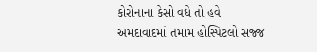કોરોનાના કેસો વધે તો હવે અમદાવાદમાં તમામ હોસ્પિટલો સજ્જ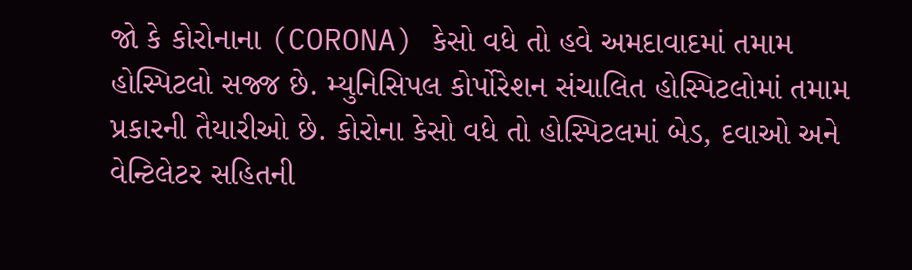જો કે કોરોનાના (CORONA) કેસો વધે તો હવે અમદાવાદમાં તમામ હોસ્પિટલો સજ્જ છે. મ્યુનિસિપલ કોર્પોરેશન સંચાલિત હોસ્પિટલોમાં તમામ પ્રકારની તૈયારીઓ છે. કોરોના કેસો વધે તો હોસ્પિટલમાં બેડ, દવાઓ અને વેન્ટિલેટર સહિતની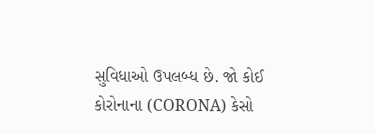સુવિધાઓ ઉપલબ્ધ છે. જો કોઈ કોરોનાના (CORONA) કેસો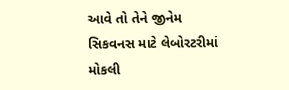આવે તો તેને જીનેમ સિકવનસ માટે લેબોરટરીમાં મોકલી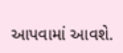આપવામાં આવશે.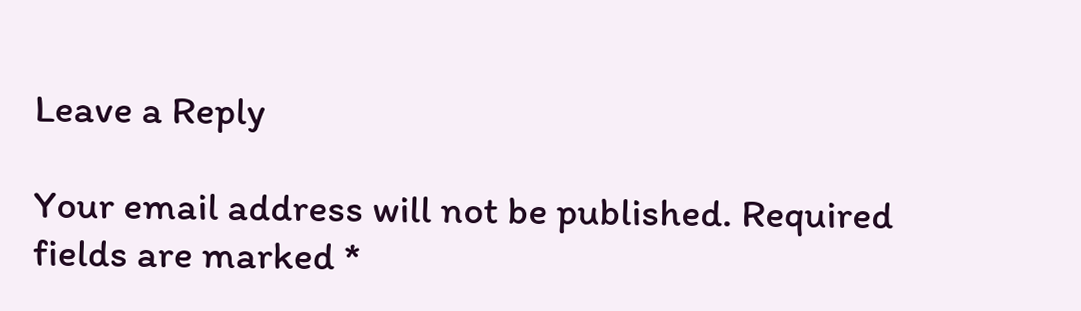Leave a Reply

Your email address will not be published. Required fields are marked *